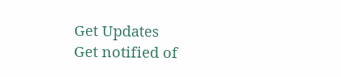Get Updates
Get notified of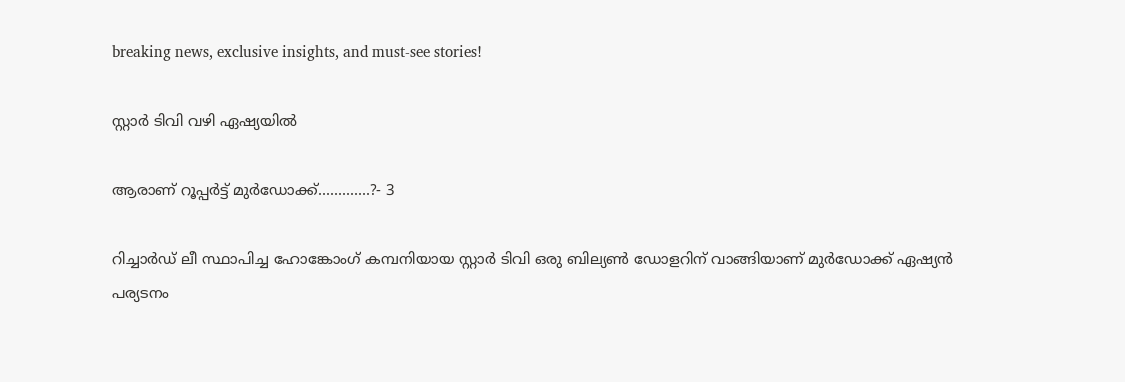breaking news, exclusive insights, and must-see stories!

സ്റ്റാര്‍ ടിവി വഴി ഏഷ്യയില്‍

ആരാണ് റൂപ്പര്‍ട്ട് മുര്‍ഡോക്ക്.............?- 3

റിച്ചാര്‍ഡ് ലീ സ്ഥാപിച്ച ഹോങ്കോംഗ് കമ്പനിയായ സ്റ്റാര്‍ ടിവി ഒരു ബില്യണ്‍ ഡോളറിന് വാങ്ങിയാണ് മുര്‍ഡോക്ക് ഏഷ്യന്‍ പര്യടനം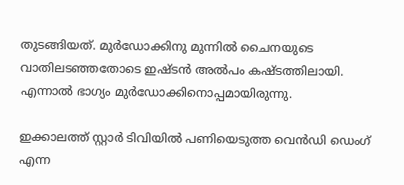തുടങ്ങിയത്. മുര്‍ഡോക്കിനു മുന്നില്‍ ചൈനയുടെ വാതിലടഞ്ഞതോടെ ഇഷ്ടന്‍ അല്‍പം കഷ്ടത്തിലായി. എന്നാല്‍ ഭാഗ്യം മുര്‍ഡോക്കിനൊപ്പമായിരുന്നു.

ഇക്കാലത്ത് സ്റ്റാര്‍ ടിവിയില്‍ പണിയെടുത്ത വെന്‍ഡി ഡെംഗ് എന്ന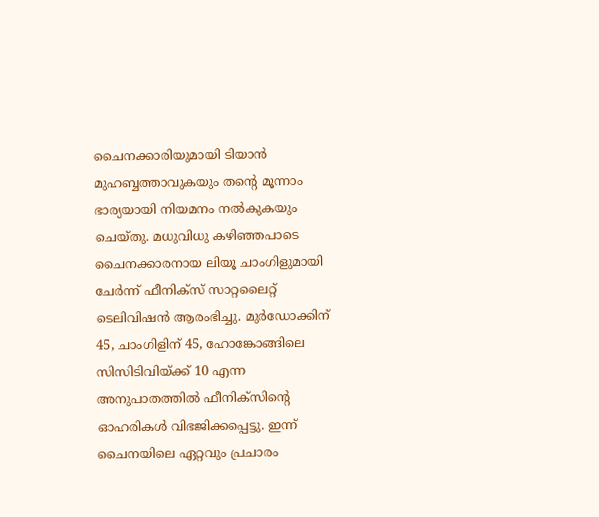ചൈനക്കാരിയുമായി ടിയാന്‍ മുഹബ്ബത്താവുകയും തന്റെ മൂന്നാം ഭാര്യയായി നിയമനം നല്‍കുകയും ചെയ്തു. മധുവിധു കഴിഞ്ഞപാടെ ചൈനക്കാരനായ ലിയൂ ചാംഗിളുമായി ചേര്‍ന്ന് ഫീനിക്സ് സാറ്റലൈറ്റ് ടെലിവിഷന്‍ ആരംഭിച്ചു. മുര്‍ഡോക്കിന് 45, ചാംഗിളിന് 45, ഹോങ്കോങ്ങിലെ സിസിടിവിയ്ക്ക് 10 എന്ന അനുപാതത്തില്‍ ഫീനിക്സിന്റെ ഓഹരികള്‍ വിഭജിക്കപ്പെട്ടു. ഇന്ന് ചൈനയിലെ ഏറ്റവും പ്രചാരം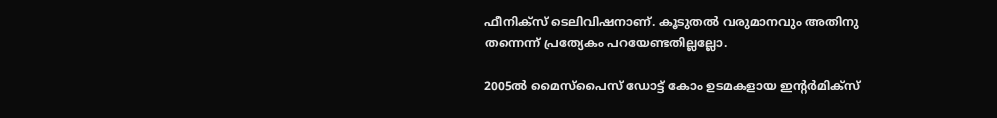ഫീനിക്സ് ടെലിവിഷനാണ്. കൂടുതല്‍ വരുമാനവും അതിനു തന്നെന്ന് പ്രത്യേകം പറയേണ്ടതില്ലല്ലോ.

2005ല്‍ മൈസ്പൈസ് ഡോട്ട് കോം ഉടമകളായ ഇന്റര്‍മിക്സ്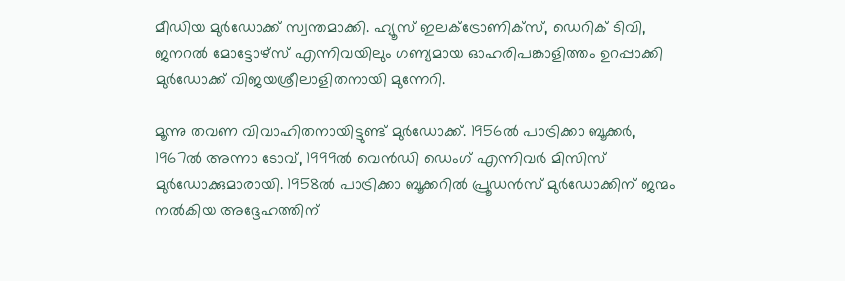മീഡിയ മുര്‍ഡോക്ക് സ്വന്തമാക്കി. ഹ്യൂസ് ഇലക്ട്രോണിക്സ്, ഡെറിക് ടിവി, ജനറല്‍ മോട്ടോഴ്സ് എന്നിവയിലും ഗണ്യമായ ഓഹരിപങ്കാളിത്തം ഉറപ്പാക്കി മുര്‍ഡോക്ക് വിജയശ്രീലാളിതനായി മുന്നേറി.

മൂന്നു തവണ വിവാഹിതനായിട്ടുണ്ട് മുര്‍ഡോക്ക്. 1956ല്‍ പാട്രിക്കാ ബൂക്കര്‍, 1967ല്‍ അന്നാ ടോവ്, 1999ല്‍ വെന്‍ഡി ഡെംഗ് എന്നിവര്‍ മിസിസ് മുര്‍ഡോക്കുമാരായി. 1958ല്‍ പാട്രിക്കാ ബൂക്കറില്‍ പ്രൂഡന്‍സ് മുര്‍ഡോക്കിന് ജന്മം നല്‍കിയ അദ്ദേഹത്തിന്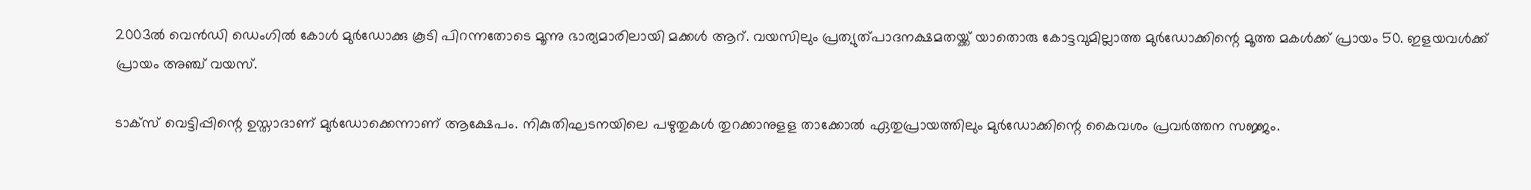2003ല്‍ വെന്‍ഡി ഡെംഗില്‍ കോള്‍ മുര്‍ഡോക്കു കൂടി പിറന്നതോടെ മൂന്നു ഭാര്യമാരിലായി മക്കള്‍ ആറ്. വയസിലും പ്രത്യുത്പാദനക്ഷമതയ്ക്ക് യാതൊരു കോട്ടവുമില്ലാത്ത മുര്‍ഡോക്കിന്റെ മൂത്ത മകള്‍ക്ക് പ്രായം 50. ഇളയവള്‍ക്ക് പ്രായം അഞ്ച് വയസ്.

ടാക്സ് വെട്ടിപ്പിന്റെ ഉസ്താദാണ് മുര്‍ഡോക്കെന്നാണ് ആക്ഷേപം. നികുതിഘടനയിലെ പഴുതുകള്‍ തുറക്കാനുളള താക്കോല്‍ ഏതുപ്രായത്തിലും മുര്‍ഡോക്കിന്റെ കൈവശം പ്രവര്‍ത്തന സജ്ജം.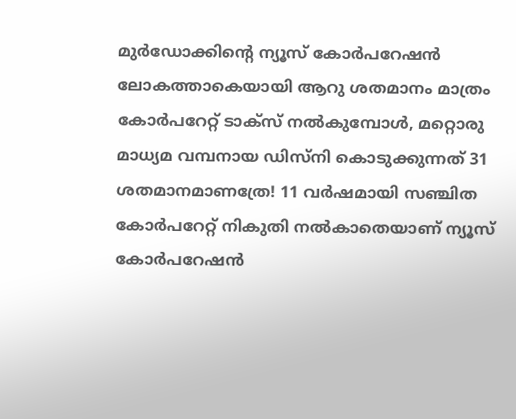മുര്‍ഡോക്കിന്റെ ന്യൂസ് കോര്‍പറേഷന്‍ ലോകത്താകെയായി ആറു ശതമാനം മാത്രം കോര്‍പറേറ്റ് ടാക്സ് നല്‍കുമ്പോള്‍, മറ്റൊരു മാധ്യമ വമ്പനായ ഡിസ്നി കൊടുക്കുന്നത് 31 ശതമാനമാണത്രേ! 11 വര്‍ഷമായി സഞ്ചിത കോര്‍പറേറ്റ് നികുതി നല്‍കാതെയാണ് ന്യൂസ് കോര്‍പറേഷന്‍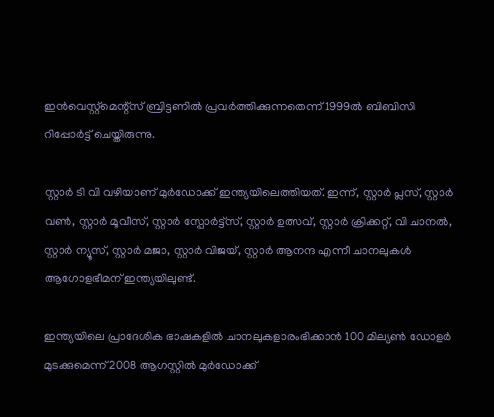ഇന്‍വെസ്റ്റ്മെന്റ്സ് ബ്രിട്ടണില്‍ പ്രവര്‍ത്തിക്കുന്നതെന്ന് 1999ല്‍ ബിബിസി റിപ്പോര്‍ട്ട് ചെയ്തിരുന്നു.

സ്റ്റാര്‍ ടി വി വഴിയാണ് മുര്‍ഡോക്ക് ഇന്ത്യയിലെത്തിയത്. ഇന്ന്, സ്റ്റാര്‍ പ്ലസ്, സ്റ്റാര്‍ വണ്‍, സ്റ്റാര്‍ മൂവീസ്, സ്റ്റാര്‍ സ്പോര്‍ട്ട്സ്, സ്റ്റാര്‍ ഉത്സവ്, സ്റ്റാര്‍ ക്രിക്കറ്റ്, വി ചാനല്‍, സ്റ്റാര്‍ ന്യൂസ്, സ്റ്റാര്‍ മജാ, സ്റ്റാര്‍ വിജയ്, സ്റ്റാര്‍ ആനന്ദ എന്നീ ചാനലുകള്‍ ആഗോളഭീമന് ഇന്ത്യയിലുണ്ട്.

ഇന്ത്യയിലെ പ്രാദേശിക ഭാഷകളില്‍ ചാനലുകളാരംഭിക്കാന്‍ 100 മില്യണ്‍ ഡോളര്‍ മുടക്കുമെന്ന് 2008 ആഗസ്റ്റില്‍ മുര്‍ഡോക്ക്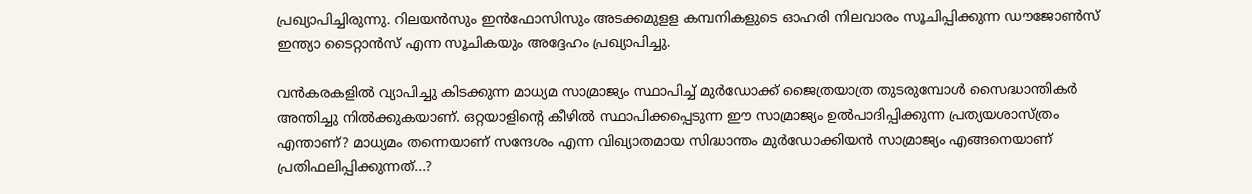പ്രഖ്യാപിച്ചിരുന്നു. റിലയന്‍സും ഇന്‍ഫോസിസും അടക്കമുളള കമ്പനികളുടെ ഓഹരി നിലവാരം സൂചിപ്പിക്കുന്ന ഡൗജോണ്‍സ് ഇന്ത്യാ ടൈറ്റാന്‍സ് എന്ന സൂചികയും അദ്ദേഹം പ്രഖ്യാപിച്ചു.

വന്‍കരകളില്‍ വ്യാപിച്ചു കിടക്കുന്ന മാധ്യമ സാമ്രാജ്യം സ്ഥാപിച്ച് മുര്‍ഡോക്ക് ജൈത്രയാത്ര തുടരുമ്പോള്‍ സൈദ്ധാന്തികര്‍ അന്തിച്ചു നില്‍ക്കുകയാണ്. ഒറ്റയാളിന്റെ കീഴില്‍ സ്ഥാപിക്കപ്പെടുന്ന ഈ സാമ്രാജ്യം ഉല്‍പാദിപ്പിക്കുന്ന പ്രത്യയശാസ്ത്രം എന്താണ്? മാധ്യമം തന്നെയാണ് സന്ദേശം എന്ന വിഖ്യാതമായ സിദ്ധാന്തം മുര്‍ഡോക്കിയന്‍ സാമ്രാജ്യം എങ്ങനെയാണ് പ്രതിഫലിപ്പിക്കുന്നത്...?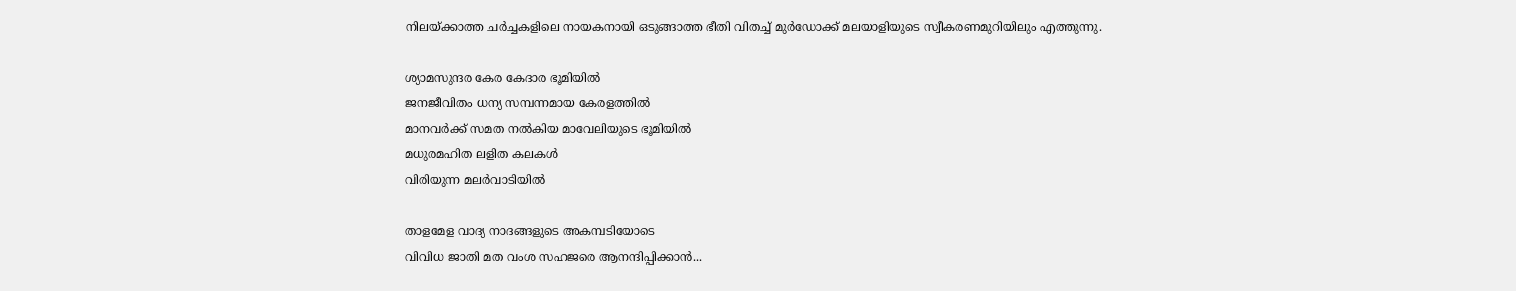നിലയ്ക്കാത്ത ചര്‍ച്ചകളിലെ നായകനായി ഒടുങ്ങാത്ത ഭീതി വിതച്ച് മുര്‍ഡോക്ക് മലയാളിയുടെ സ്വീകരണമുറിയിലും എത്തുന്നു.

ശ്യാമസുന്ദര കേര കേദാര ഭൂമിയില്‍
ജനജീവിതം ധന്യ സമ്പന്നമായ കേരളത്തില്‍
മാനവര്‍ക്ക് സമത നല്‍കിയ മാവേലിയുടെ ഭൂമിയില്‍
മധുരമഹിത ലളിത കലകള്‍
വിരിയുന്ന മലര്‍വാടിയില്‍

താളമേള വാദ്യ നാദങ്ങളുടെ അകമ്പടിയോടെ
വിവിധ ജാതി മത വംശ സഹജരെ ആനന്ദിപ്പിക്കാന്‍...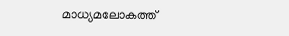മാധ്യമലോകത്ത്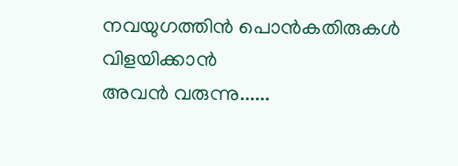നവയുഗത്തിന്‍ പൊന്‍കതിരുകള്‍ വിളയിക്കാന്‍
അവന്‍ വരുന്നു......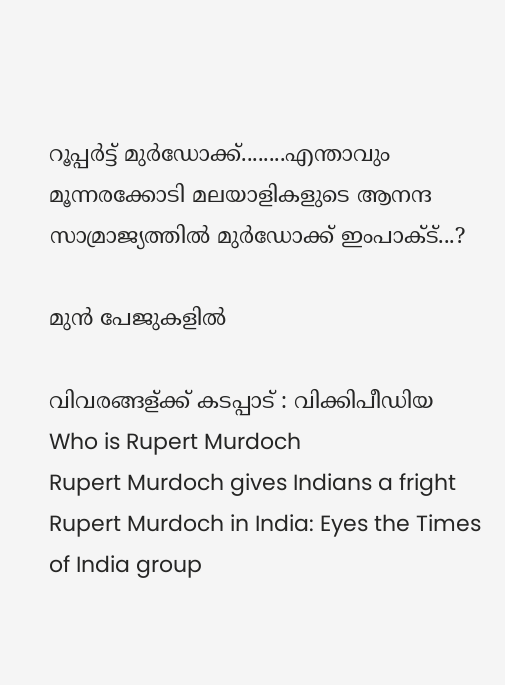റൂപ്പര്‍ട്ട് മുര്‍ഡോക്ക്........എന്താവും മൂന്നരക്കോടി മലയാളികളുടെ ആനന്ദ സാമ്രാജ്യത്തില്‍ മുര്‍ഡോക്ക് ഇംപാക്ട്...?

മുന്‍ പേജുകളില്‍

വിവരങ്ങള്ക്ക് കടപ്പാട് : വിക്കിപീഡിയ
Who is Rupert Murdoch
Rupert Murdoch gives Indians a fright
Rupert Murdoch in India: Eyes the Times of India group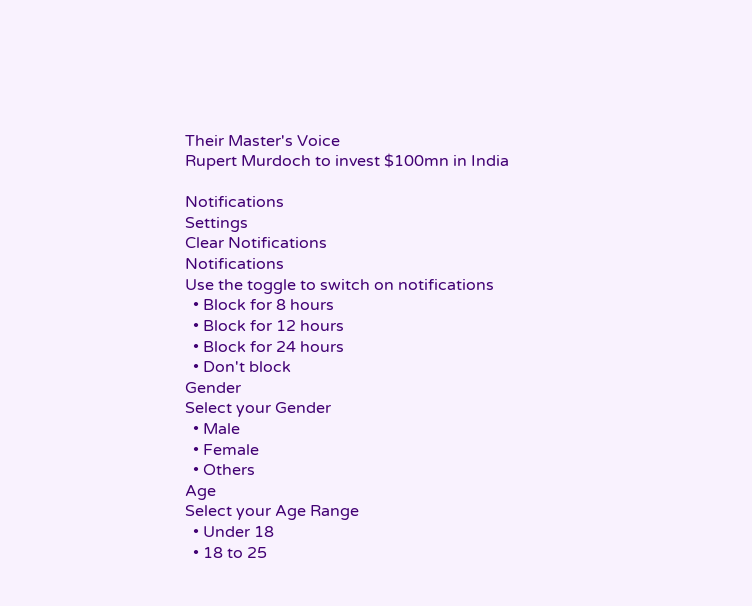Their Master's Voice
Rupert Murdoch to invest $100mn in India

Notifications
Settings
Clear Notifications
Notifications
Use the toggle to switch on notifications
  • Block for 8 hours
  • Block for 12 hours
  • Block for 24 hours
  • Don't block
Gender
Select your Gender
  • Male
  • Female
  • Others
Age
Select your Age Range
  • Under 18
  • 18 to 25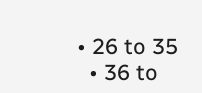• 26 to 35
  • 36 to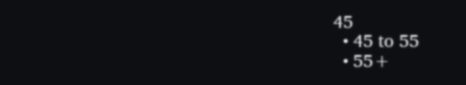45
  • 45 to 55
  • 55+